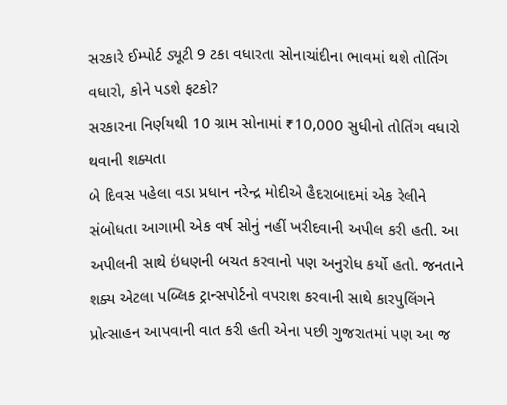સરકારે ઈમ્પોર્ટ ડ્યૂટી 9 ટકા વધારતા સોનાચાંદીના ભાવમાં થશે તોતિંગ વધારો, કોને પડશે ફટકો?
સરકારના નિર્ણયથી 10 ગ્રામ સોનામાં ₹10,000 સુધીનો તોતિંગ વધારો થવાની શક્યતા
બે દિવસ પહેલા વડા પ્રધાન નરેન્દ્ર મોદીએ હૈદરાબાદમાં એક રેલીને સંબોધતા આગામી એક વર્ષ સોનું નહીં ખરીદવાની અપીલ કરી હતી. આ અપીલની સાથે ઇંધણની બચત કરવાનો પણ અનુરોધ કર્યો હતો. જનતાને શક્ય એટલા પબ્લિક ટ્રાન્સપોર્ટનો વપરાશ કરવાની સાથે કારપુલિંગને પ્રોત્સાહન આપવાની વાત કરી હતી એના પછી ગુજરાતમાં પણ આ જ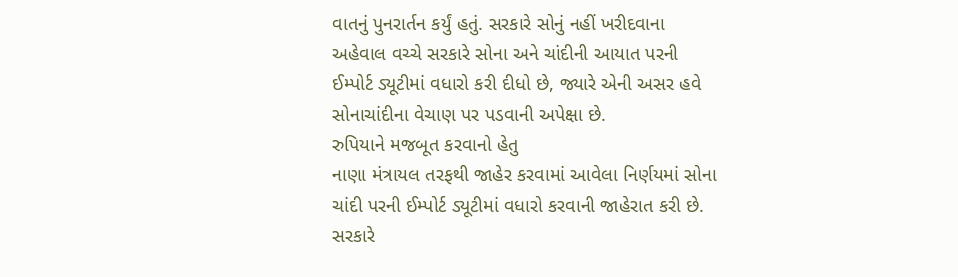વાતનું પુનરાર્તન કર્યું હતું. સરકારે સોનું નહીં ખરીદવાના અહેવાલ વચ્ચે સરકારે સોના અને ચાંદીની આયાત પરની ઈમ્પોર્ટ ડ્યૂટીમાં વધારો કરી દીધો છે, જ્યારે એની અસર હવે સોનાચાંદીના વેચાણ પર પડવાની અપેક્ષા છે.
રુપિયાને મજબૂત કરવાનો હેતુ
નાણા મંત્રાયલ તરફથી જાહેર કરવામાં આવેલા નિર્ણયમાં સોના ચાંદી પરની ઈમ્પોર્ટ ડ્યૂટીમાં વધારો કરવાની જાહેરાત કરી છે. સરકારે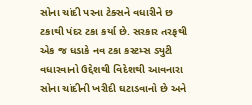સોના ચાંદી પરના ટેક્સને વધારીને છ ટકાથી પંદર ટકા કર્યા છે. સરકાર તરફથી એક જ ધડાકે નવ ટકા કસ્ટમ્સ ડ્યુટી વધારવાનો ઉદ્દેશથી વિદેશથી આવનારા સોના ચાંદીની ખરીદી ઘટાડવાનો છે અને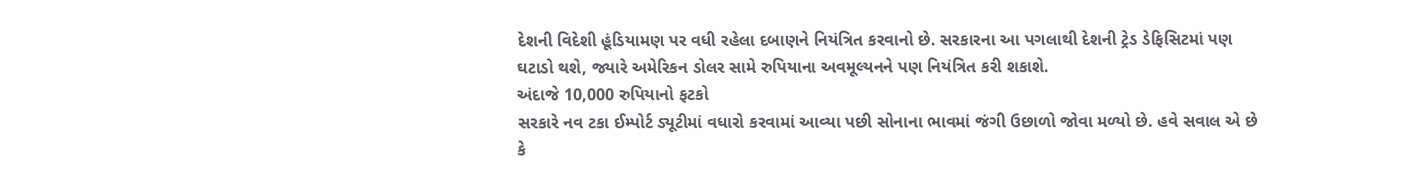દેશની વિદેશી હૂંડિયામણ પર વધી રહેલા દબાણને નિયંત્રિત કરવાનો છે. સરકારના આ પગલાથી દેશની ટ્રેડ ડેફિસિટમાં પણ ઘટાડો થશે, જ્યારે અમેરિકન ડોલર સામે રુપિયાના અવમૂલ્યનને પણ નિયંત્રિત કરી શકાશે.
અંદાજે 10,000 રુપિયાનો ફટકો
સરકારે નવ ટકા ઈમ્પોર્ટ ડ્યૂટીમાં વધારો કરવામાં આવ્યા પછી સોનાના ભાવમાં જંગી ઉછાળો જોવા મળ્યો છે. હવે સવાલ એ છે કે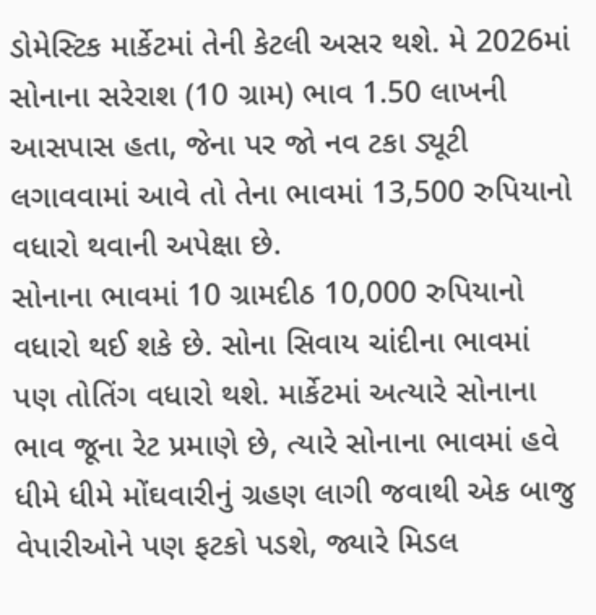ડોમેસ્ટિક માર્કેટમાં તેની કેટલી અસર થશે. મે 2026માં સોનાના સરેરાશ (10 ગ્રામ) ભાવ 1.50 લાખની આસપાસ હતા, જેના પર જો નવ ટકા ડ્યૂટી લગાવવામાં આવે તો તેના ભાવમાં 13,500 રુપિયાનો વધારો થવાની અપેક્ષા છે.
સોનાના ભાવમાં 10 ગ્રામદીઠ 10,000 રુપિયાનો વધારો થઈ શકે છે. સોના સિવાય ચાંદીના ભાવમાં પણ તોતિંગ વધારો થશે. માર્કેટમાં અત્યારે સોનાના ભાવ જૂના રેટ પ્રમાણે છે, ત્યારે સોનાના ભાવમાં હવે ધીમે ધીમે મોંઘવારીનું ગ્રહણ લાગી જવાથી એક બાજુ વેપારીઓને પણ ફટકો પડશે, જ્યારે મિડલ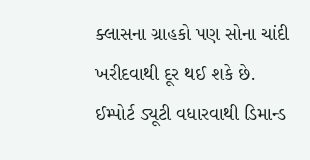ક્લાસના ગ્રાહકો પણ સોના ચાંદી ખરીદવાથી દૂર થઈ શકે છે.
ઈમ્પોર્ટ ડ્યૂટી વધારવાથી ડિમાન્ડ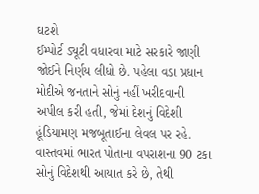ઘટશે
ઈમ્પોર્ટ ડ્યૂટી વધારવા માટે સરકારે જાણી જોઈને નિર્ણય લીધો છે. પહેલા વડા પ્રધાન મોદીએ જનતાને સોનું નહીં ખરીદવાની અપીલ કરી હતી, જેમાં દેશનું વિદેશી હૂંડિયામણ મજબૂતાઈના લેવલ પર રહે. વાસ્તવમાં ભારત પોતાના વપરાશના 90 ટકા સોનું વિદેશથી આયાત કરે છે, તેથી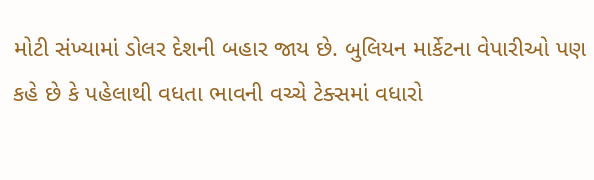મોટી સંખ્યામાં ડોલર દેશની બહાર જાય છે. બુલિયન માર્કેટના વેપારીઓ પણ કહે છે કે પહેલાથી વધતા ભાવની વચ્ચે ટેક્સમાં વધારો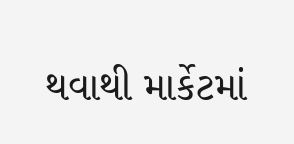થવાથી માર્કેટમાં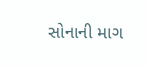સોનાની માગ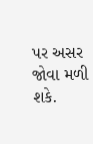પર અસર જોવા મળી શકે.